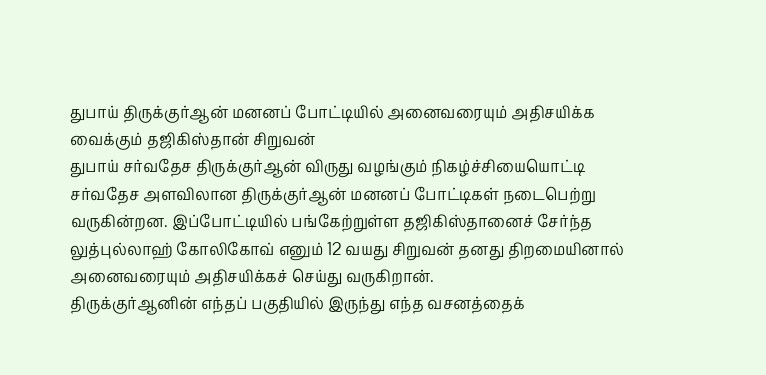துபாய் திருக்குர்ஆன் மனனப் போட்டியில் அனைவரையும் அதிசயிக்க வைக்கும் தஜிகிஸ்தான் சிறுவன்
துபாய் சர்வதேச திருக்குர்ஆன் விருது வழங்கும் நிகழ்ச்சியையொட்டி சர்வதேச அளவிலான திருக்குர்ஆன் மனனப் போட்டிகள் நடைபெற்று வருகின்றன. இப்போட்டியில் பங்கேற்றுள்ள தஜிகிஸ்தானைச் சேர்ந்த லுத்புல்லாஹ் கோலிகோவ் எனும் 12 வயது சிறுவன் தனது திறமையினால் அனைவரையும் அதிசயிக்கச் செய்து வருகிறான்.
திருக்குர்ஆனின் எந்தப் பகுதியில் இருந்து எந்த வசனத்தைக்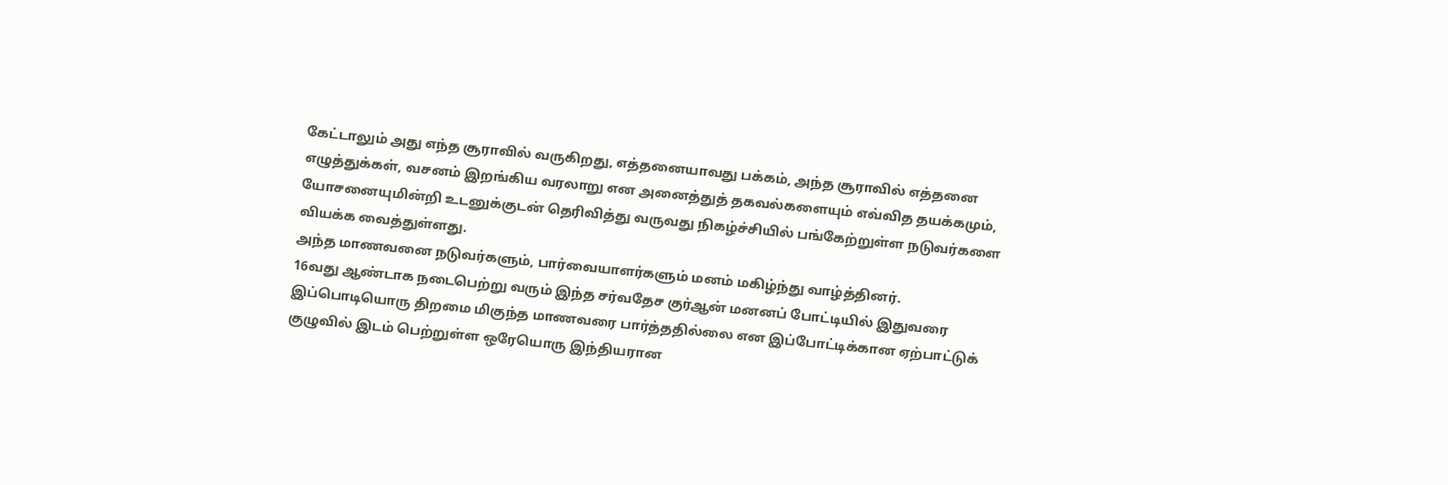கேட்டாலும் அது எந்த சூராவில் வருகிறது, எத்தனையாவது பக்கம், அந்த சூராவில் எத்தனை எழுத்துக்கள், வசனம் இறங்கிய வரலாறு என அனைத்துத் தகவல்களையும் எவ்வித தயக்கமும், யோசனையுமின்றி உடனுக்குடன் தெரிவித்து வருவது நிகழ்ச்சியில் பங்கேற்றுள்ள நடுவர்களை வியக்க வைத்துள்ளது.
அந்த மாணவனை நடுவர்களும், பார்வையாளர்களும் மனம் மகிழ்ந்து வாழ்த்தினர்.
16வது ஆண்டாக நடைபெற்று வரும் இந்த சர்வதேச குர்ஆன் மனனப் போட்டியில் இதுவரை இப்பொடியொரு திறமை மிகுந்த மாணவரை பார்த்ததில்லை என இப்போட்டிக்கான ஏற்பாட்டுக் குழுவில் இடம் பெற்றுள்ள ஒரேயொரு இந்தியரான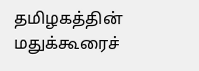தமிழகத்தின் மதுக்கூரைச்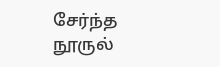சேர்ந்த நூருல்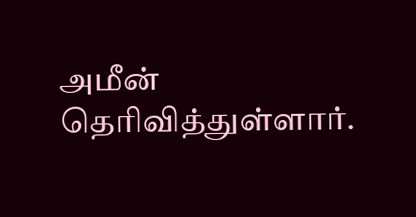அமீன் தெரிவித்துள்ளார்.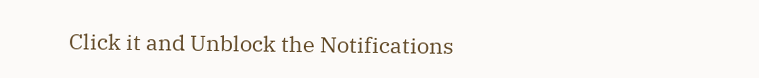Click it and Unblock the Notifications